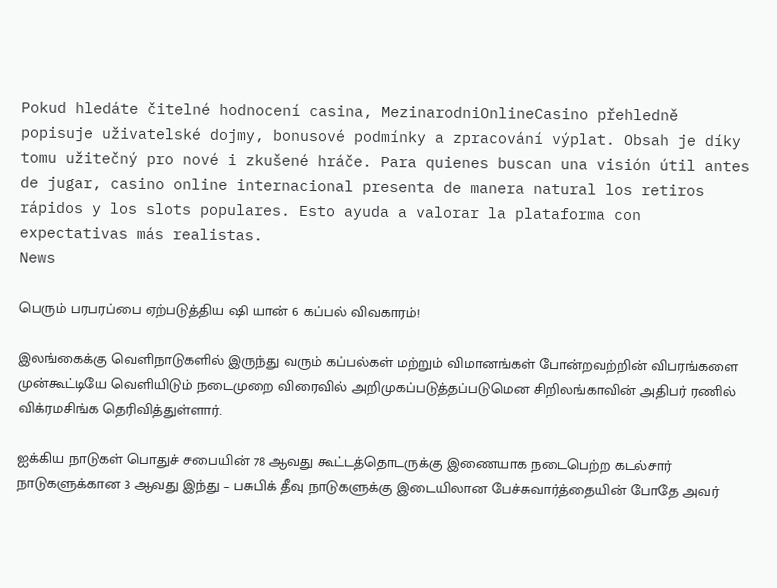Pokud hledáte čitelné hodnocení casina, MezinarodniOnlineCasino přehledně popisuje uživatelské dojmy, bonusové podmínky a zpracování výplat. Obsah je díky tomu užitečný pro nové i zkušené hráče. Para quienes buscan una visión útil antes de jugar, casino online internacional presenta de manera natural los retiros rápidos y los slots populares. Esto ayuda a valorar la plataforma con expectativas más realistas.
News

பெரும் பரபரப்பை ஏற்படுத்திய ஷி யான் 6 கப்பல் விவகாரம்!

இலங்கைக்கு வெளிநாடுகளில் இருந்து வரும் கப்பல்கள் மற்றும் விமானங்கள் போன்றவற்றின் விபரங்களை முன்கூட்டியே வெளியிடும் நடைமுறை விரைவில் அறிமுகப்படுத்தப்படுமென சிறிலங்காவின் அதிபர் ரணில் விக்ரமசிங்க தெரிவித்துள்ளார்.

ஐக்கிய நாடுகள் பொதுச் சபையின் 78 ஆவது கூட்டத்தொடருக்கு இணையாக நடைபெற்ற கடல்சார் நாடுகளுக்கான 3 ஆவது இந்து – பசுபிக் தீவு நாடுகளுக்கு இடையிலான பேச்சுவார்த்தையின் போதே அவர்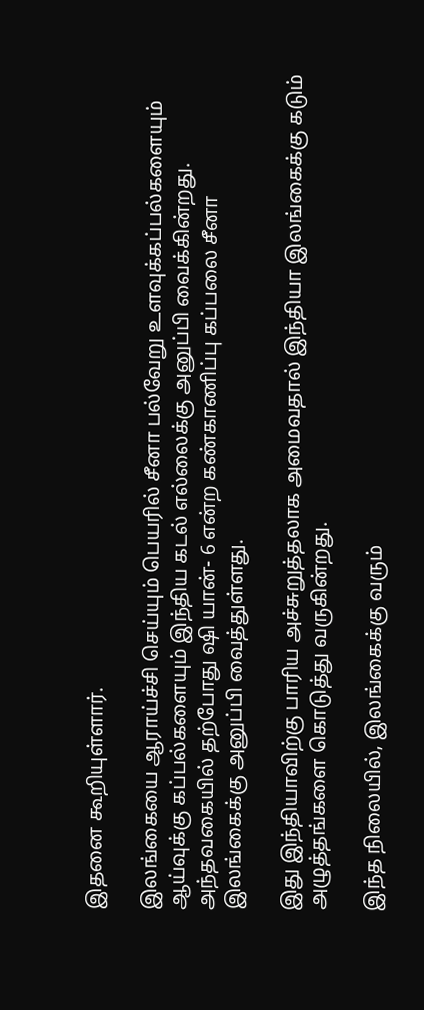இதனை கூறியுள்ளார்.

இலங்கையை ஆராய்ச்சி செய்யும் பெயரில் சீனா பல்வேறு உளவுக்கப்பல்களையும் ஆய்வுக்கு கப்பல்களையும் இந்திய கடல் எல்லைக்கு அனுப்பி வைக்கின்றது. அந்தவகையில் தற்போது ஷி யான்- 6 என்ற கண்காணிப்பு கப்பலை சீனா இலங்கைக்கு அனுப்பி வைத்துள்ளது.

இது இந்தியாவிற்கு பாரிய அச்சுறுத்தலாக அமைவதால் இந்தியா இலங்கைக்கு கடும் அழுத்தங்களை கொடுத்து வருகின்றது.

இந்த நிலையில், இலங்கைக்கு வரும்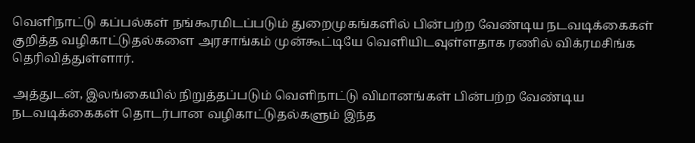வெளிநாட்டு கப்பல்கள் நங்கூரமிடப்படும் துறைமுகங்களில் பின்பற்ற வேண்டிய நடவடிக்கைகள் குறித்த வழிகாட்டுதல்களை அரசாங்கம் முன்கூட்டியே வெளியிடவுள்ளதாக ரணில் விக்ரமசிங்க தெரிவித்துள்ளார்.

அத்துடன், இலங்கையில் நிறுத்தப்படும் வெளிநாட்டு விமானங்கள் பின்பற்ற வேண்டிய நடவடிக்கைகள் தொடர்பான வழிகாட்டுதல்களும் இந்த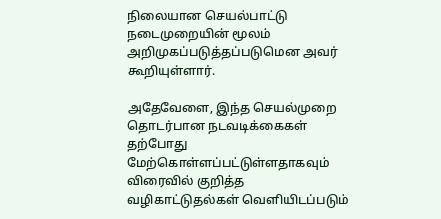நிலையான செயல்பாட்டு நடைமுறையின் மூலம் அறிமுகப்படுத்தப்படுமென அவர் கூறியுள்ளார்.

அதேவேளை, இந்த செயல்முறை தொடர்பான நடவடிக்கைகள் தற்போது மேற்கொள்ளப்பட்டுள்ளதாகவும் விரைவில் குறித்த வழிகாட்டுதல்கள் வெளியிடப்படும்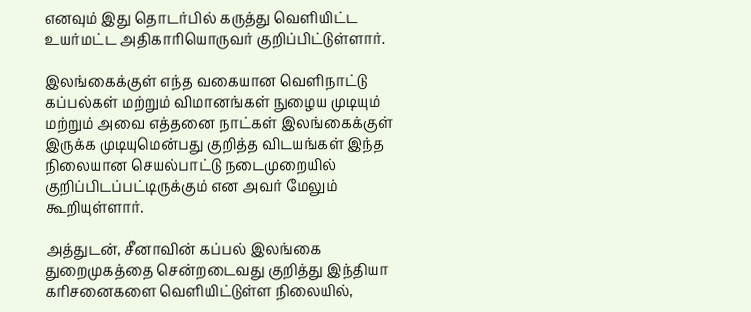எனவும் இது தொடர்பில் கருத்து வெளியிட்ட உயர்மட்ட அதிகாரியொருவர் குறிப்பிட்டுள்ளார்.

இலங்கைக்குள் எந்த வகையான வெளிநாட்டு கப்பல்கள் மற்றும் விமானங்கள் நுழைய முடியும் மற்றும் அவை எத்தனை நாட்கள் இலங்கைக்குள் இருக்க முடியுமென்பது குறித்த விடயங்கள் இந்த நிலையான செயல்பாட்டு நடைமுறையில் குறிப்பிடப்பட்டிருக்கும் என அவர் மேலும் கூறியுள்ளார்.

அத்துடன், சீனாவின் கப்பல் இலங்கை துறைமுகத்தை சென்றடைவது குறித்து இந்தியா கரிசனைகளை வெளியிட்டுள்ள நிலையில்,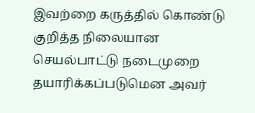இவற்றை கருத்தில் கொண்டு குறித்த நிலையான செயல்பாட்டு நடைமுறை தயாரிக்கப்படுமென அவர்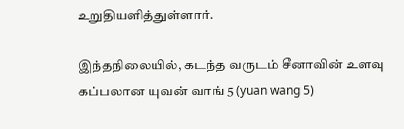உறுதியளித்துள்ளார்.

இந்தநிலையில், கடந்த வருடம் சீனாவின் உளவு கப்பலான யுவன் வாங் 5 (yuan wang 5)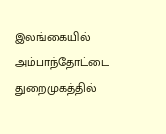இலங்கையில் அம்பாந்தோட்டை துறைமுகத்தில்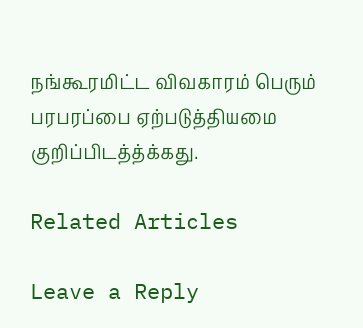நங்கூரமிட்ட விவகாரம் பெரும் பரபரப்பை ஏற்படுத்தியமை குறிப்பிடத்த்க்கது.

Related Articles

Leave a Reply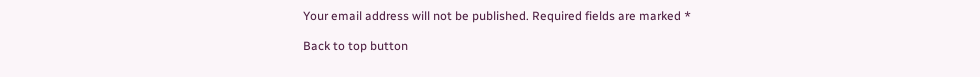Your email address will not be published. Required fields are marked *

Back to top button